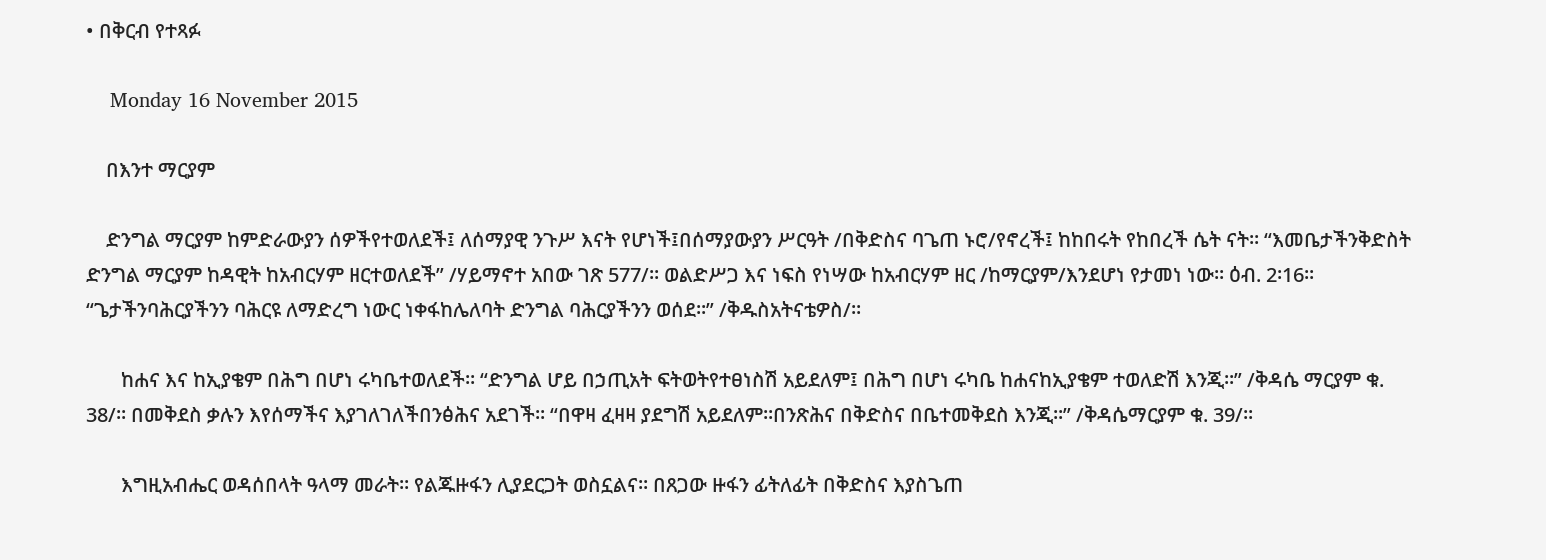• በቅርብ የተጻፉ

    Monday 16 November 2015

    በእንተ ማርያም

    ድንግል ማርያም ከምድራውያን ሰዎችየተወለደች፤ ለሰማያዊ ንጉሥ እናት የሆነች፤በሰማያውያን ሥርዓት /በቅድስና ባጌጠ ኑሮ/የኖረች፤ ከከበሩት የከበረች ሴት ናት፡፡ “እመቤታችንቅድስት ድንግል ማርያም ከዳዊት ከአብርሃም ዘርተወለደች” /ሃይማኖተ አበው ገጽ 577/፡፡ ወልድሥጋ እና ነፍስ የነሣው ከአብርሃም ዘር /ከማርያም/እንደሆነ የታመነ ነው፡፡ ዕብ. 2፡16፡፡ “ጌታችንባሕርያችንን ባሕርዩ ለማድረግ ነውር ነቀፋከሌለባት ድንግል ባሕርያችንን ወሰደ፡፡” /ቅዱስአትናቴዎስ/፡፡

       ከሐና እና ከኢያቄም በሕግ በሆነ ሩካቤተወለደች፡፡ “ድንግል ሆይ በኃጢአት ፍትወትየተፀነስሽ አይደለም፤ በሕግ በሆነ ሩካቤ ከሐናከኢያቄም ተወለድሽ እንጂ፡፡” /ቅዳሴ ማርያም ቁ. 38/፡፡ በመቅደስ ቃሉን እየሰማችና እያገለገለችበንፅሕና አደገች፡፡ “በዋዛ ፈዛዛ ያደግሽ አይደለም፡፡በንጽሕና በቅድስና በቤተመቅደስ እንጂ፡፡” /ቅዳሴማርያም ቁ. 39/፡፡

       እግዚአብሔር ወዳሰበላት ዓላማ መራት፡፡ የልጁዙፋን ሊያደርጋት ወስኗልና፡፡ በጸጋው ዙፋን ፊትለፊት በቅድስና እያስጌጠ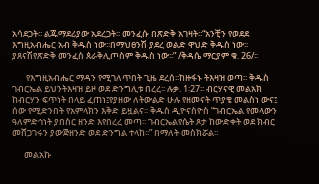አሳደጋት፡፡ ልጁማደሪያው አደረጋት፡፡ መንፈሱ በጽድቅ አገዛት፡፡“አንቺን የወደደ እግዚአብሔር አብ ቅዱስ ነው፡፡በማህፀንሽ ያደረ ወልድ ዋህድ ቅዱስ ነው፡፡ ያጸናሽየጽድቅ መንፈስ ጰራቅሊጦስም ቅዱስ ነው፡፡” /ቅዳሴ ማርያም ቁ. 26/፡፡

       የእግዚአብሔር ማዳን የሚገለጥበት ጊዜ ደረሰ፡፡ከዙፋኑ ትእዛዝ ወጣ፡፡ ቅዱስ ገብርኤል ይህንትእዛዝ ይዞ ወደ ድንግሊቱ በረረ፡፡ ሉቃ. 1፡27፡፡ ብርሃናዊ መልአክ ከብርሃን ፍጥነት በላይ ፈጠነ፤የያዘው ለትውልድ ሁሉ የዘመናት ጥያቄ መልስነ ውና፤ ሰው የሚድንበት የአምላክን እቅድ ይዟልና፡፡ ቅዱስ ዲዮናስዮስ “ገብርኤል የመላውን ዓለምድኅነት ያበስር ዘንድ እየበረረ መጣ፡፡ ገብርኤልየሴት ጾታ ከውድቀት ወደ ክብር መሸጋገሩን ያውጅዘንድ ወደ ድንግል ተላከ፡፡” በማለት መስክሯል፡፡

      መልአኩ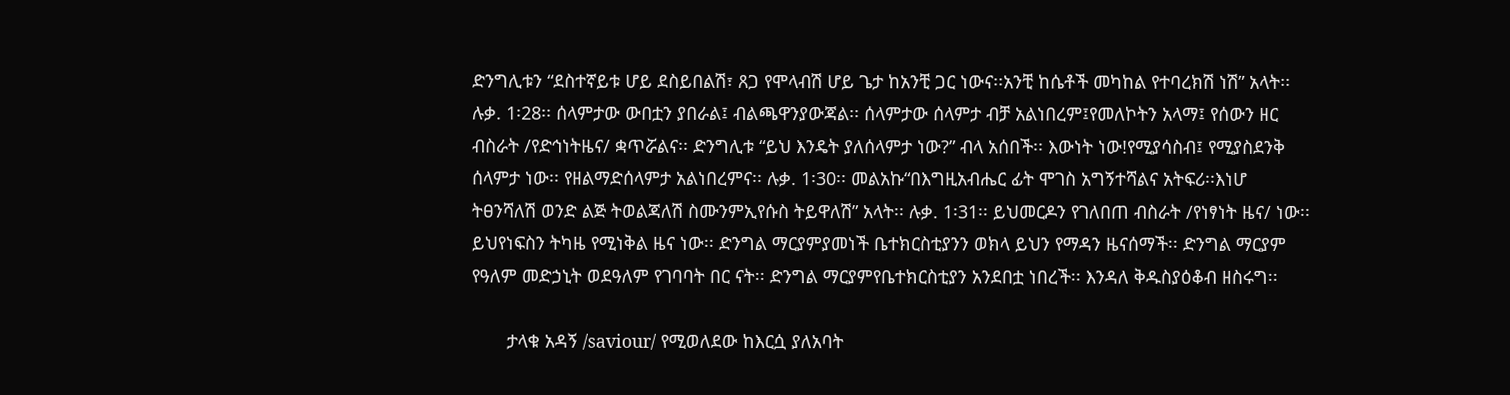ድንግሊቱን “ደስተኛይቱ ሆይ ደስይበልሽ፣ ጸጋ የሞላብሽ ሆይ ጌታ ከአንቺ ጋር ነውና፡፡አንቺ ከሴቶች መካከል የተባረክሽ ነሽ” አላት፡፡ ሉቃ. 1፡28፡፡ ሰላምታው ውበቷን ያበራል፤ ብልጫዋንያውጃል፡፡ ሰላምታው ሰላምታ ብቻ አልነበረም፤የመለኮትን አላማ፤ የሰውን ዘር ብስራት /የድኅነትዜና/ ቋጥሯልና፡፡ ድንግሊቱ “ይህ እንዴት ያለሰላምታ ነው?” ብላ አሰበች፡፡ እውነት ነው!የሚያሳስብ፤ የሚያስደንቅ ሰላምታ ነው፡፡ የዘልማድሰላምታ አልነበረምና፡፡ ሉቃ. 1፡30፡፡ መልአኩ“በእግዚአብሔር ፊት ሞገስ አግኝተሻልና አትፍሪ፡፡እነሆ ትፀንሻለሽ ወንድ ልጅ ትወልጃለሽ ስሙንምኢየሱስ ትይዋለሽ” አላት፡፡ ሉቃ. 1፡31፡፡ ይህመርዶን የገለበጠ ብስራት /የነፃነት ዜና/ ነው፡፡ ይህየነፍስን ትካዜ የሚነቅል ዜና ነው፡፡ ድንግል ማርያምያመነች ቤተክርስቲያንን ወክላ ይህን የማዳን ዜናሰማች፡፡ ድንግል ማርያም የዓለም መድኃኒት ወደዓለም የገባባት በር ናት፡፡ ድንግል ማርያምየቤተክርስቲያን አንደበቷ ነበረች፡፡ እንዳለ ቅዱስያዕቆብ ዘስሩግ፡፡

       ታላቁ አዳኝ /saviour/ የሚወለደው ከእርሷ ያለአባት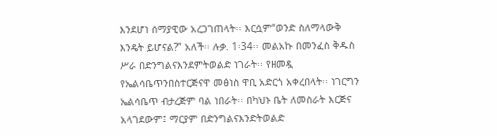እንደሆነ ሰማያዊው አረጋገጠላት፡፡ እርሷም“ወንድ ስለማላውቅ እንዴት ይሆናል?” አለች፡፡ ሉቃ. 1፡34፡፡ መልአኩ በመንፈስ ቅዱስ ሥራ በድንግልናእንደምትወልድ ነገራት፡፡ የዘመዷ የኤልሳቤጥንበስተርጅናዋ መፅነስ ዋቢ አድርጎ አቀረበላት፡፡ ነገርግን ኤልሳቤጥ ብታረጅም ባል ነበራት፡፡ በካህኑ ቤት ለመስራት እርጅና አላገደውም፤ ማርያም በድንግልናእንድትወልድ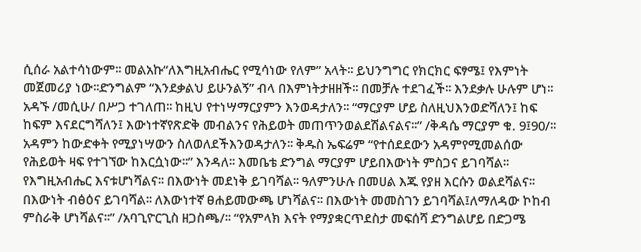ሲሰራ አልተሳነውም፡፡ መልአኩ“ለእግዚአብሔር የሚሳነው የለም” አላት፡፡ ይህንግግር የክርክር ፍፃሜ፤ የእምነት መጀመሪያ ነው፡፡ድንግልም “እንደቃልህ ይሁንልኝ” ብላ በእምነትታዘዘች፡፡ በመቻሉ ተደገፈች፡፡ እንደቃሉ ሁሉም ሆነ፡፡አዳኙ /መሲሁ/ በሥጋ ተገለጠ፡፡ ከዚህ የተነሣማርያምን እንወዳታለን፡፡ “ማርያም ሆይ ስለዚህእንወድሻለን፤ ከፍ ከፍም እናደርግሻለን፤ እውነተኛየጽድቅ መብልንና የሕይወት መጠጥንወልደሽልናልና፡፡” /ቅዳሴ ማርያም ቁ. 9፤90/፡፡አዳምን ከውድቀት የሚያነሣውን ስለወለደችእንወዳታለን፡፡ ቅዱስ ኤፍሬም “የተሰደደውን አዳምየሚመልሰው የሕይወት ዛፍ የተገኘው ከእርሷነው፡፡” እንዳለ፡፡ እመቤቴ ድንግል ማርያም ሆይበእውነት ምስጋና ይገባሻል፡፡ የእግዚአብሔር እናቱሆነሻልና፡፡ በእውነት መደነቅ ይገባሻል፡፡ ዓለምንሁሉ በመሀል እጁ የያዘ እርሱን ወልደሻልና፡፡በእውነት ብፅዕና ይገባሻል፡፡ ለእውነተኛ ፀሐይመውጫ ሆነሻልና፡፡ በእውነት መመስገን ይገባሻል፤ለማለዳው ኮከብ ምስራቅ ሆነሻልና፡፡” /አባጊዮርጊስ ዘጋስጫ/፡፡ “የአምላክ እናት የማያቋርጥደስታ መፍሰሻ ድንግልሆይ በድጋሜ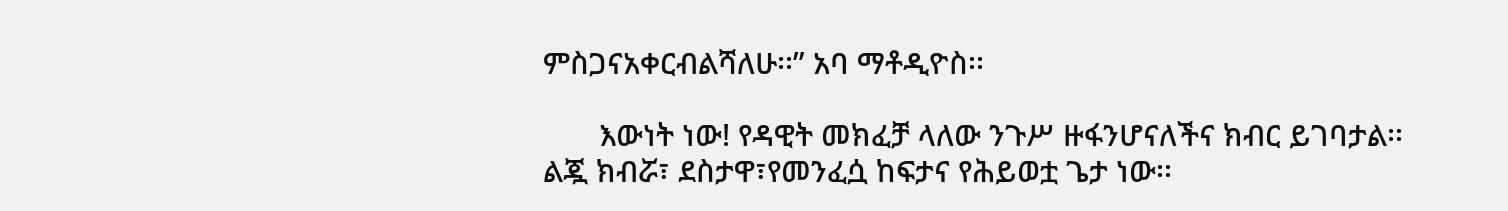ምስጋናአቀርብልሻለሁ፡፡” አባ ማቶዲዮስ፡፡

       እውነት ነው! የዳዊት መክፈቻ ላለው ንጉሥ ዙፋንሆናለችና ክብር ይገባታል፡፡ ልጇ ክብሯ፣ ደስታዋ፣የመንፈሷ ከፍታና የሕይወቷ ጌታ ነው፡፡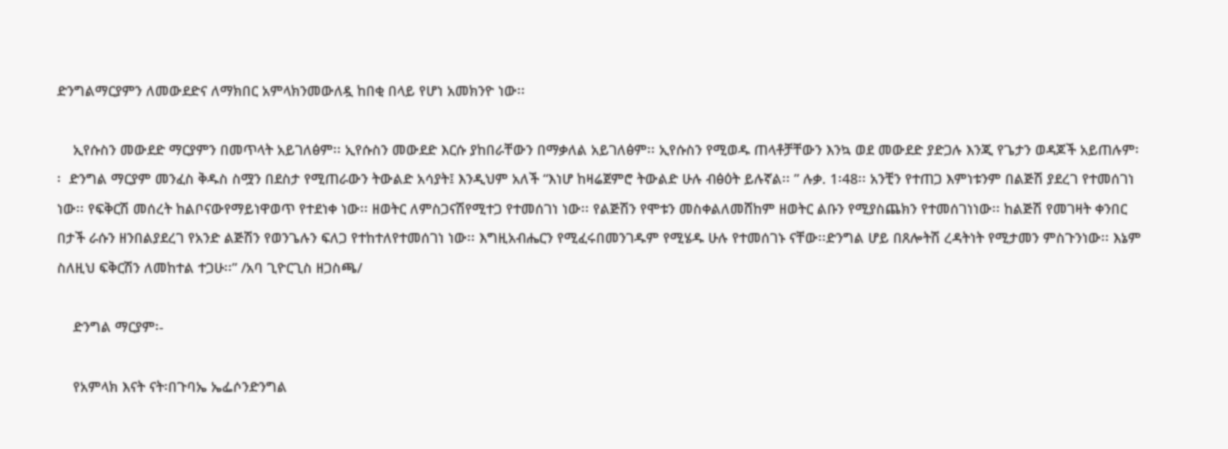ድንግልማርያምን ለመውደድና ለማክበር አምላክንመውለዷ ከበቂ በላይ የሆነ አመክንዮ ነው፡፡

    ኢየሱስን መውደድ ማርያምን በመጥላት አይገለፅም፡፡ ኢየሱስን መውደድ እርሱ ያከበራቸውን በማቃለል አይገለፅም፡፡ ኢየሱስን የሚወዱ ጠላቶቻቸውን እንኳ ወደ መውደድ ያድጋሉ እንጂ የጌታን ወዳጆች አይጠሉም፡፡  ድንግል ማርያም መንፈስ ቅዱስ ስሟን በደስታ የሚጠራውን ትውልድ አሳያት፤ እንዲህም አለች “እነሆ ከዛሬጀምሮ ትውልድ ሁሉ ብፅዕት ይሉኛል፡፡ ” ሉቃ. 1፡48፡፡ አንቺን የተጠጋ እምነቱንም በልጅሽ ያደረገ የተመሰገነ ነው፡፡ የፍቅርሽ መሰረት ከልቦናውየማይነዋወጥ የተደነቀ ነው፡፡ ዘወትር ለምስጋናሽየሚተጋ የተመሰገነ ነው፡፡ የልጅሽን የሞቱን መስቀልለመሸከም ዘወትር ልቡን የሚያስጨክን የተመሰገነነው፡፡ ከልጅሽ የመገዛት ቀንበር በታች ራሱን ዘንበልያደረገ የአንድ ልጅሽን የወንጌሉን ፍለጋ የተከተለየተመሰገነ ነው፡፡ እግዚአብሔርን የሚፈሩበመንገዱም የሚሄዱ ሁሉ የተመሰገኑ ናቸው፡፡ድንግል ሆይ በጸሎትሽ ረዳትነት የሚታመን ምስጉንነው፡፡ እኔም ስለዚህ ፍቅርሽን ለመከተል ተጋሁ፡፡” /አባ ጊዮርጊስ ዘጋስጫ/

    ድንግል ማርያም፡-

    የአምላክ እናት ናት፡በጉባኤ ኤፌሶንድንግል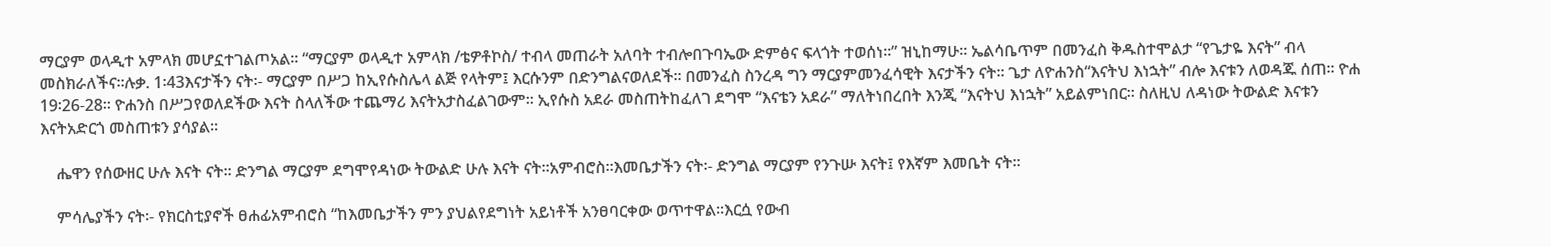ማርያም ወላዲተ አምላክ መሆኗተገልጦአል፡፡ “ማርያም ወላዲተ አምላክ /ቴዎቶኮስ/ ተብላ መጠራት አለባት ተብሎበጉባኤው ድምፅና ፍላጎት ተወሰነ፡፡” ዝኒከማሁ፡፡ ኤልሳቤጥም በመንፈስ ቅዱስተሞልታ “የጌታዬ እናት” ብላ መስክራለችና፡፡ሉቃ. 1፡43እናታችን ናት፡- ማርያም በሥጋ ከኢየሱስሌላ ልጅ የላትም፤ እርሱንም በድንግልናወለደች፡፡ በመንፈስ ስንረዳ ግን ማርያምመንፈሳዊት እናታችን ናት፡፡ ጌታ ለዮሐንስ“እናትህ እነኋት” ብሎ እናቱን ለወዳጁ ሰጠ፡፡ ዮሐ 19፡26-28፡፡ ዮሐንስ በሥጋየወለደችው እናት ስላለችው ተጨማሪ እናትአታስፈልገውም፡፡ ኢየሱስ አደራ መስጠትከፈለገ ደግሞ “እናቴን አደራ” ማለትነበረበት እንጂ “እናትህ እነኋት” አይልምነበር፡፡ ስለዚህ ለዳነው ትውልድ እናቱን እናትአድርጎ መስጠቱን ያሳያል፡፡

    ሔዋን የሰውዘር ሁሉ እናት ናት፡፡ ድንግል ማርያም ደግሞየዳነው ትውልድ ሁሉ እናት ናት፡፡አምብሮስ፡፡እመቤታችን ናት፡- ድንግል ማርያም የንጉሡ እናት፤ የእኛም እመቤት ናት፡፡

    ምሳሌያችን ናት፡- የክርስቲያኖች ፀሐፊአምብሮስ “ከእመቤታችን ምን ያህልየደግነት አይነቶች አንፀባርቀው ወጥተዋል፡፡እርሷ የውብ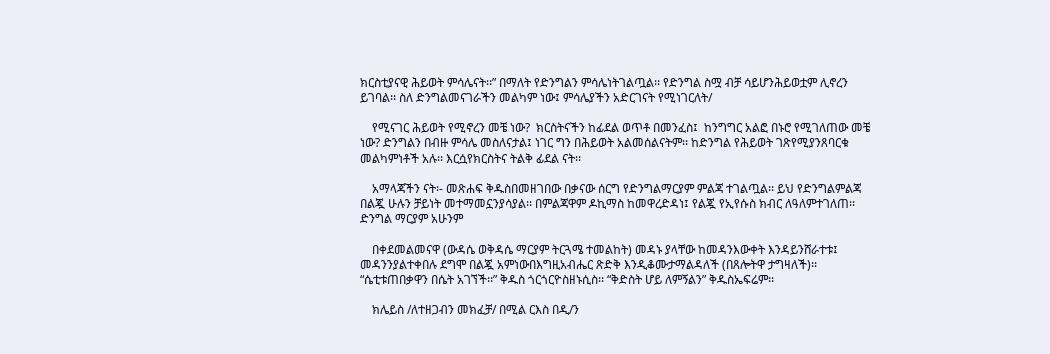ክርስቲያናዊ ሕይወት ምሳሌናት፡፡” በማለት የድንግልን ምሳሌነትገልጧል፡፡ የድንግል ስሟ ብቻ ሳይሆንሕይወቷም ሊኖረን ይገባል፡፡ ስለ ድንግልመናገራችን መልካም ነው፤ ምሳሌያችን አድርገናት የሚነገርለት/

    የሚናገር ሕይወት የሚኖረን መቼ ነው?  ክርስትናችን ከፊደል ወጥቶ በመንፈስ፤  ከንግግር አልፎ በኑሮ የሚገለጠው መቼ ነው? ድንግልን በብዙ ምሳሌ መስለናታል፤ ነገር ግን በሕይወት አልመሰልናትም፡፡ ከድንግል የሕይወት ገጽየሚያንጸባርቁ መልካምነቶች አሉ፡፡ እርሷየክርስትና ትልቅ ፊደል ናት፡፡

    አማላጃችን ናት፡- መጽሐፍ ቅዱስበመዘገበው በቃናው ሰርግ የድንግልማርያም ምልጃ ተገልጧል፡፡ ይህ የድንግልምልጃ በልጇ ሁሉን ቻይነት መተማመኗንያሳያል፡፡ በምልጃዋም ዶኪማስ ከመዋረድዳነ፤ የልጇ የኢየሱስ ክብር ለዓለምተገለጠ፡፡ ድንግል ማርያም አሁንም

    በቀደመልመናዋ (ውዳሴ ወቅዳሴ ማርያም ትርጓሜ ተመልከት) መዳኑ ያላቸው ከመዳንእውቀት እንዳይንሸራተቱ፤ መዳንንያልተቀበሉ ደግሞ በልጇ አምነውበእግዚአብሔር ጽድቅ እንዲቆሙታማልዳለች (በጸሎትዋ ታግዛለች)፡፡“ሴቲቱጠበቃዋን በሴት አገኘች፡፡” ቅዱስ ጎርጎርዮስዘኑሲስ፡፡ “ቅድስት ሆይ ለምኝልን” ቅዱስኤፍሬም፡፡

    ክሌይስ /ለተዘጋብን መክፈቻ/ በሚል ርእስ በዲ/ን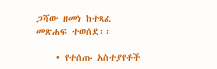ጋሻው ዘመነ ከተጻፈ መጽሐፍ ተወሰደ፡፡

    • የተሰጡ አስተያየቶች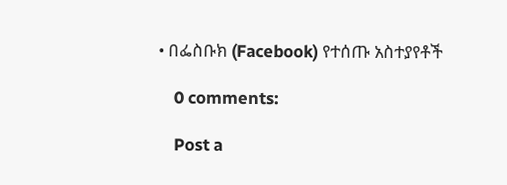• በፌስቡክ (Facebook) የተሰጡ አስተያየቶች

    0 comments:

    Post a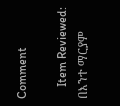Comment

    Item Reviewed: በእንተ ማርያም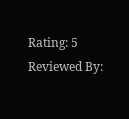Rating: 5 Reviewed By: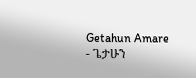Getahun Amare - ጌታሁን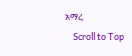አማረ
    Scroll to Top